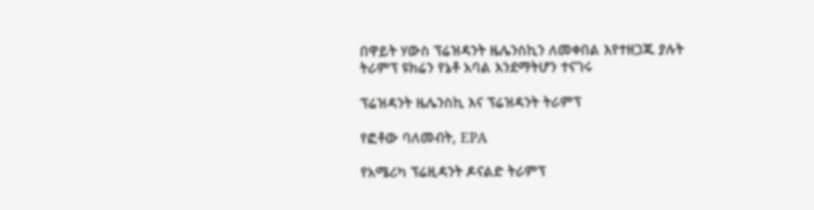በዋይት ሃውስ ፕሬዝዳንት ዜሌንስኪን ለመቀበል እየተዘጋጁ ያሉት ትራምፕ ዩክሬን የኔቶ አባል እንደማትሆን ተናገሩ

ፕሬዝዳንት ዜሌንስኪ እና ፕሬዝዳንት ትራምፕ

የፎቶው ባለመብት, EPA

የአሜሪካ ፕሬዚዳንት ዶናልድ ትራምፕ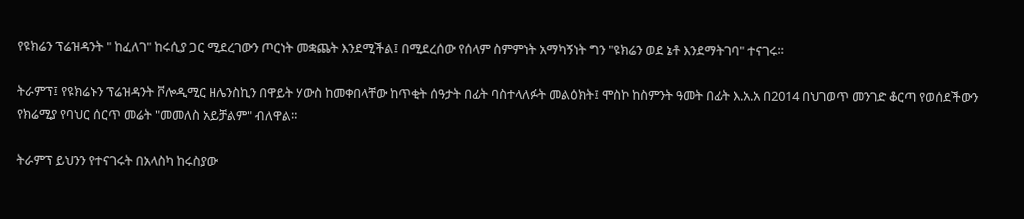የዩክሬን ፕሬዝዳንት " ከፈለገ" ከሩሲያ ጋር ሚደረገውን ጦርነት መቋጨት እንደሚችል፤ በሚደረሰው የሰላም ስምምነት አማካኝነት ግን "ዩክሬን ወደ ኔቶ እንደማትገባ" ተናገሩ።

ትራምፕ፤ የዩክሬኑን ፕሬዝዳንት ቮሎዲሚር ዘሌንስኪን በዋይት ሃውስ ከመቀበላቸው ከጥቂት ሰዓታት በፊት ባስተላለፉት መልዕክት፤ ሞስኮ ከስምንት ዓመት በፊት እ.አ.አ በ2014 በህገወጥ መንገድ ቆርጣ የወሰደችውን የክሬሚያ የባህር ሰርጥ መሬት "መመለስ አይቻልም" ብለዋል።

ትራምፕ ይህንን የተናገሩት በአላስካ ከሩስያው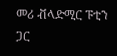መሪ ቭላድሚር ፑቲን ጋር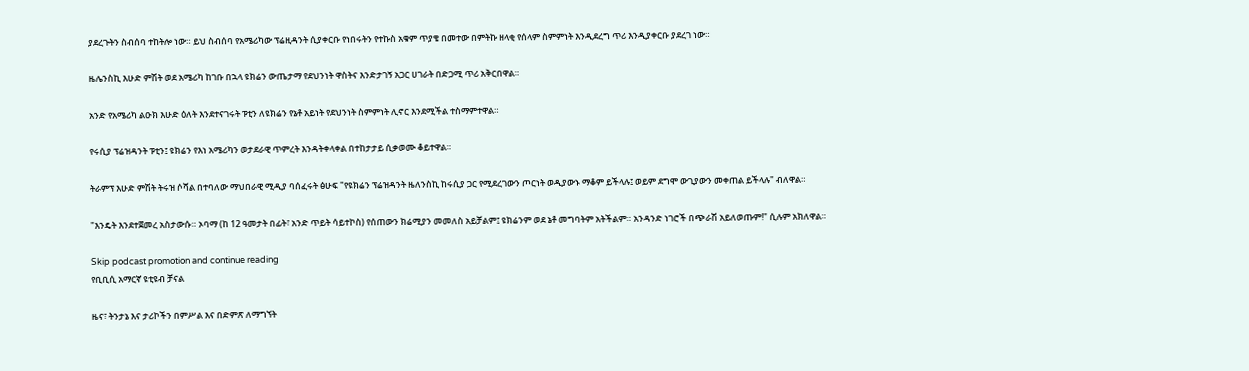ያደረጉትን ስብሰባ ተከትሎ ነው። ይህ ስብሰባ የአሜሪካው ፕሬዚዳንት ሲያቀርቡ የነበሩትን የተኩስ አቁም ጥያቄ በመተው በምትኩ ዘላቂ የሰላም ስምምነት እንዲደረግ ጥሪ እንዲያቀርቡ ያደረገ ነው።

ዜሌንስኪ እሁድ ምሽት ወደ አሜሪካ ከገቡ በኋላ ዩክሬን ውጤታማ የደህንነት ዋስትና እንድታገኝ አጋር ሀገራት በድጋሚ ጥሪ አቅርበዋል።

አንድ የአሜሪካ ልዑክ እሁድ ዕለት እንደተናገሩት ፑቲን ለዩክሬን የኔቶ አይነት የደህንነት ስምምነት ሊኖር እንደሚችል ተስማምተዋል።

የሩሲያ ፕሬዝዳንት ፑቲን፤ ዩክሬን የእነ አሜሪካን ወታደራዊ ጥምረት እንዳትቀላቀል በተከታታይ ሲቃወሙ ቆይተዋል።

ትራምፕ እሁድ ምሽት ትሩዝ ሶሻል በተባለው ማህበራዊ ሚዲያ ባሰፈሩት ፅሁፍ "የዩክሬን ፕሬዝዳንት ዜለንስኪ ከሩሲያ ጋር የሚደረገውን ጦርነት ወዲያውኑ ማቆም ይችላሉ፤ ወይም ደግሞ ውጊያውን መቀጠል ይችላሉ" ብለዋል።

"እንዴት እንደተጀመረ አስታውሱ። ኦባማ (ከ 12 ዓመታት በፊት፣ አንድ ጥይት ሳይተኮስ) የሰጠውን ክሬሚያን መመለስ አይቻልም፤ ዩክሬንም ወደ ኔቶ መግባትም አትችልም። አንዳንድ ነገሮች በጭራሽ አይለወጡም!" ሲሉም አክለዋል።

Skip podcast promotion and continue reading
የቢቢሲ አማርኛ ዩቲዩብ ቻናል

ዜና፣ ትንታኔ እና ታሪኮችን በምሥል እና በድምጽ ለማግኘት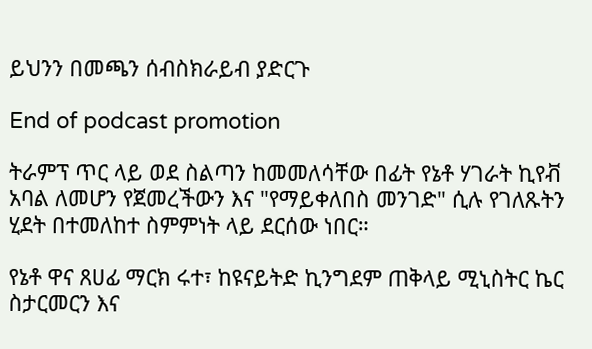ይህንን በመጫን ሰብስክራይብ ያድርጉ

End of podcast promotion

ትራምፕ ጥር ላይ ወደ ስልጣን ከመመለሳቸው በፊት የኔቶ ሃገራት ኪየቭ አባል ለመሆን የጀመረችውን እና "የማይቀለበስ መንገድ" ሲሉ የገለጹትን ሂደት በተመለከተ ስምምነት ላይ ደርሰው ነበር።

የኔቶ ዋና ጸሀፊ ማርክ ሩተ፣ ከዩናይትድ ኪንግደም ጠቅላይ ሚኒስትር ኬር ስታርመርን እና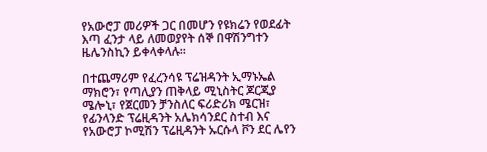የአውሮፓ መሪዎች ጋር በመሆን የዩክሬን የወደፊት እጣ ፈንታ ላይ ለመወያየት ሰኞ በዋሽንግተን ዜሌንስኪን ይቀላቀላሉ።

በተጨማሪም የፈረንሳዩ ፕሬዝዳንት ኢማኑኤል ማክሮን፣ የጣሊያን ጠቅላይ ሚኒስትር ጆርጂያ ሜሎኒ፣ የጀርመን ቻንስለር ፍሪድሪክ ሜርዝ፣ የፊንላንድ ፕሬዚዳንት አሌክሳንደር ስተብ እና የአውሮፓ ኮሚሽን ፕሬዚዳንት ኡርሱላ ቮን ደር ሌየን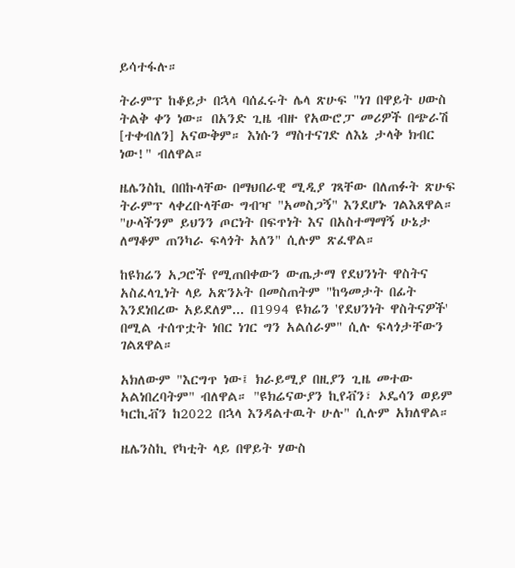ይሳተፋሉ።

ትራምፕ ከቆይታ በኋላ ባሰፈሩት ሌላ ጽሁፍ "ነገ በዋይት ሀውስ ትልቅ ቀን ነው። በአንድ ጊዜ ብዙ የአውሮፓ መሪዎች በጭራሽ [ተቀብለን] አናውቅም። እነሱን ማስተናገድ ለእኔ ታላቅ ክብር ነው!" ብለዋል።

ዜሌንስኪ በበኩላቸው በማህበራዊ ሚዲያ ገጻቸው በለጠፉት ጽሁፍ ትራምፕ ላቀረቡላቸው ግብዣ "አመስጋኝ" እንደሆኑ ገልእጸዋል። "ሁላችንም ይህንን ጦርነት በፍጥነት እና በአስተማማኝ ሁኔታ ለማቆም ጠንካራ ፍላጎት አለን" ሲሉም ጽፈዋል።

ከዩክሬን አጋሮች የሚጠበቀውን ውጤታማ የደህንነት ዋስትና አስፈላጊነት ላይ አጽንኦት በመስጠትም "ከዓመታት በፊት እንደነበረው አይደለም... በ1994 ዩክሬን 'የደህንነት ዋስትናዎች' በሚል ተሰጥቷት ነበር ነገር ግን አልሰራም" ሲሉ ፍላጎታቸውን ገልጸዋል።

አክለውም "እርግጥ ነው፤ ክራይሚያ በዚያን ጊዜ መተው አልነበረባትም" ብለዋል። "ዩክሬናውያን ኪየቭን፣ ኦዴሳን ወይም ካርኪቭን ከ2022 በኋላ እንዳልተዉት ሁሉ" ሲሉም አክለዋል።

ዜሌንስኪ የካቲት ላይ በዋይት ሃውስ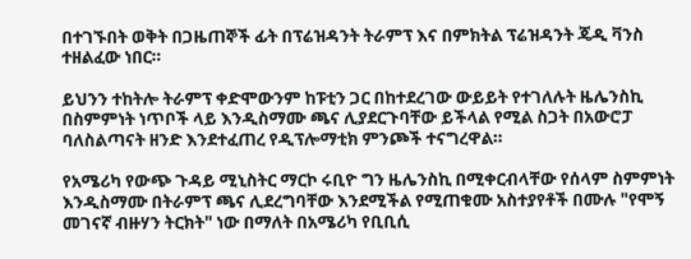በተገኙበት ወቅት በጋዜጠኞች ፊት በፕሬዝዳንት ትራምፕ እና በምክትል ፕሬዝዳንት ጄዲ ቫንስ ተዘልፈው ነበር።

ይህንን ተከትሎ ትራምፕ ቀድሞውንም ከፑቲን ጋር በከተደረገው ውይይት የተገለሉት ዜሌንስኪ በስምምነት ነጥቦች ላይ እንዲስማሙ ጫና ሊያደርጉባቸው ይችላል የሚል ስጋት በአውሮፓ ባለስልጣናት ዘንድ እንደተፈጠረ የዲፕሎማቲክ ምንጮች ተናግረዋል።

የአሜሪካ የውጭ ጉዳይ ሚኒስትር ማርኮ ሩቢዮ ግን ዜሌንስኪ በሚቀርብላቸው የሰላም ስምምነት እንዲስማሙ በትራምፕ ጫና ሊደረግባቸው እንደሚችል የሚጠቁሙ አስተያየቶች በሙሉ "የሞኝ መገናኛ ብዙሃን ትርክት" ነው በማለት በአሜሪካ የቢቢሲ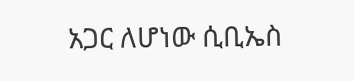አጋር ለሆነው ሲቢኤስ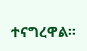ተናግረዋል።